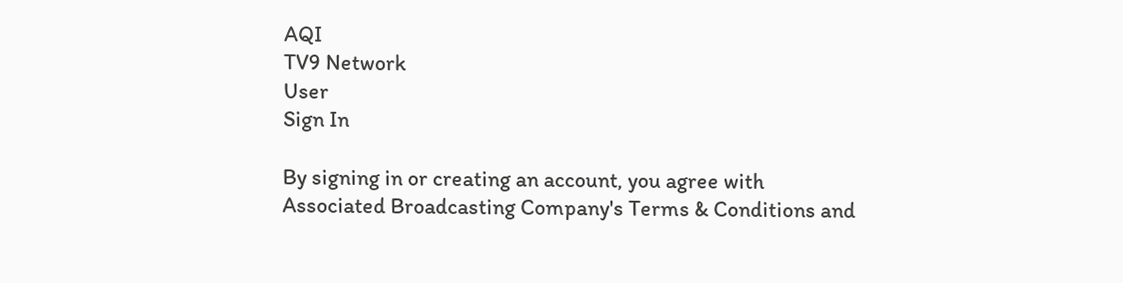AQI
TV9 Network
User
Sign In

By signing in or creating an account, you agree with Associated Broadcasting Company's Terms & Conditions and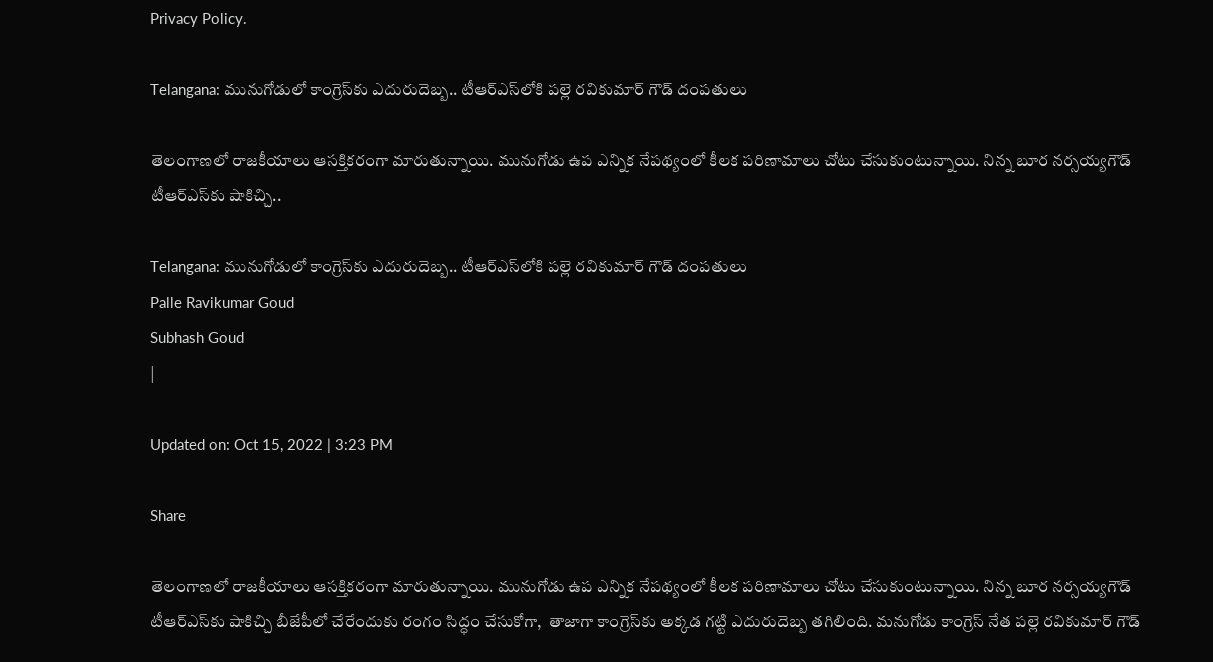Privacy Policy.

Telangana: మునుగోడులో కాంగ్రెస్‌కు ఎదురుదెబ్బ.. టీఆర్‌ఎస్‌లోకి పల్లె రవికుమార్ గౌడ్‌ దంపతులు

తెలంగాణలో రాజకీయాలు ఆసక్తికరంగా మారుతున్నాయి. మునుగోడు ఉప ఎన్నిక నేపథ్యంలో కీలక పరిణామాలు చోటు చేసుకుంటున్నాయి. నిన్న బూర నర్సయ్యగౌడ్‌ టీఆర్‌ఎస్‌కు షాకిచ్చి..

Telangana: మునుగోడులో కాంగ్రెస్‌కు ఎదురుదెబ్బ.. టీఆర్‌ఎస్‌లోకి పల్లె రవికుమార్ గౌడ్‌ దంపతులు
Palle Ravikumar Goud
Subhash Goud
|

Updated on: Oct 15, 2022 | 3:23 PM

Share

తెలంగాణలో రాజకీయాలు ఆసక్తికరంగా మారుతున్నాయి. మునుగోడు ఉప ఎన్నిక నేపథ్యంలో కీలక పరిణామాలు చోటు చేసుకుంటున్నాయి. నిన్న బూర నర్సయ్యగౌడ్‌ టీఆర్‌ఎస్‌కు షాకిచ్చి బీజేపీలో చేరేందుకు రంగం సిద్ధం చేసుకోగా,  తాజాగా కాంగ్రెస్‌కు అక్కడ గట్టి ఎదురుదెబ్బ తగిలింది. మనుగోడు కాంగ్రెస్‌ నేత పల్లె రవికుమార్‌ గౌడ్‌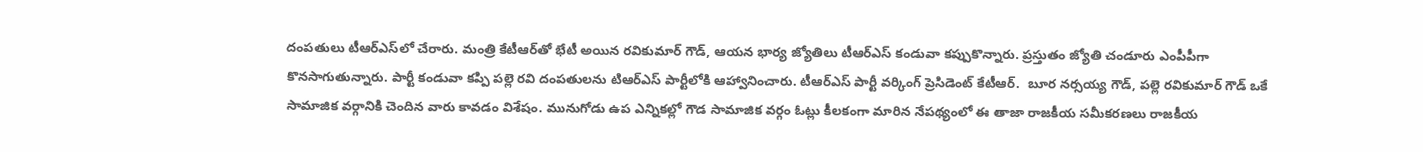దంపతులు టీఆర్‌ఎస్‌లో చేరారు. మంత్రి కేటీఆర్‌తో భేటీ అయిన రవికుమార్‌ గౌడ్‌, ఆయన భార్య జ్యోతిలు టీఆర్‌ఎస్‌ కండువా కప్పుకొన్నారు. ప్రస్తుతం జ్యోతి చండూరు ఎంపీపీగా కొనసాగుతున్నారు. పార్టీ కండువా కప్పి పల్లె రవి దంపతులను టిఆర్ఎస్ పార్టీలోకి ఆహ్వానించారు. టీఆర్ఎస్ పార్టీ వర్కింగ్ ప్రెసిడెంట్ కేటీఆర్‌.  బూర నర్సయ్య గౌడ్, పల్లె రవికుమార్ గౌడ్ ఒకే సామాజిక వర్గానికి చెందిన వారు కావడం విశేషం. మునుగోడు ఉప ఎన్నికల్లో గౌడ సామాజిక వర్గం ఓట్లు కీలకంగా మారిన నేపథ్యంలో ఈ తాజా రాజకీయ సమీకరణలు రాజకీయ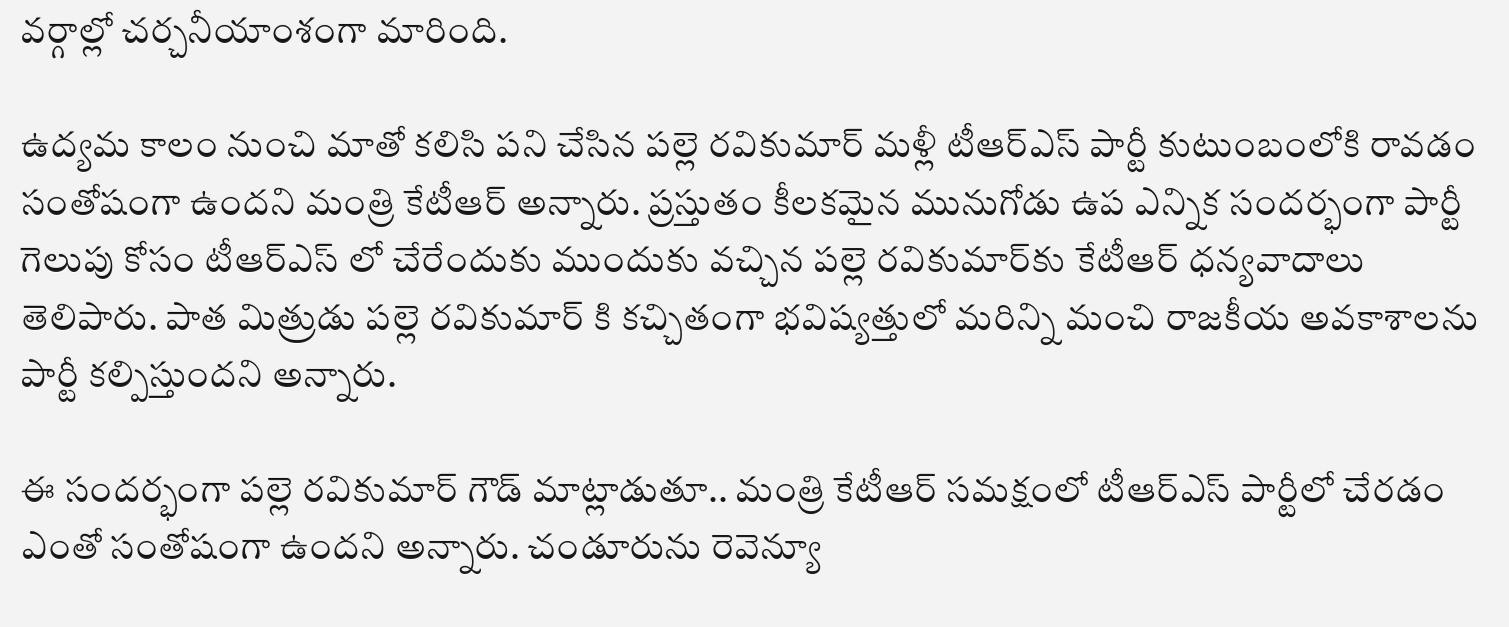వర్గాల్లో చర్చనీయాంశంగా మారింది.

ఉద్యమ కాలం నుంచి మాతో కలిసి పని చేసిన పల్లె రవికుమార్ మళ్లీ టీఆర్ఎస్ పార్టీ కుటుంబంలోకి రావడం సంతోషంగా ఉందని మంత్రి కేటీఆర్‌ అన్నారు. ప్రస్తుతం కీలకమైన మునుగోడు ఉప ఎన్నిక సందర్భంగా పార్టీ గెలుపు కోసం టీఆర్ఎస్ లో చేరేందుకు ముందుకు వచ్చిన పల్లె రవికుమార్‌కు కేటీఆర్‌ ధన్యవాదాలు తెలిపారు. పాత మిత్రుడు పల్లె రవికుమార్ కి కచ్చితంగా భవిష్యత్తులో మరిన్ని మంచి రాజకీయ అవకాశాలను పార్టీ కల్పిస్తుందని అన్నారు.

ఈ సందర్భంగా పల్లె రవికుమార్‌ గౌడ్‌ మాట్లాడుతూ.. మంత్రి కేటీఆర్‌ సమక్షంలో టీఆర్‌ఎస్‌ పార్టీలో చేరడం ఎంతో సంతోషంగా ఉందని అన్నారు. చండూరును రెవెన్యూ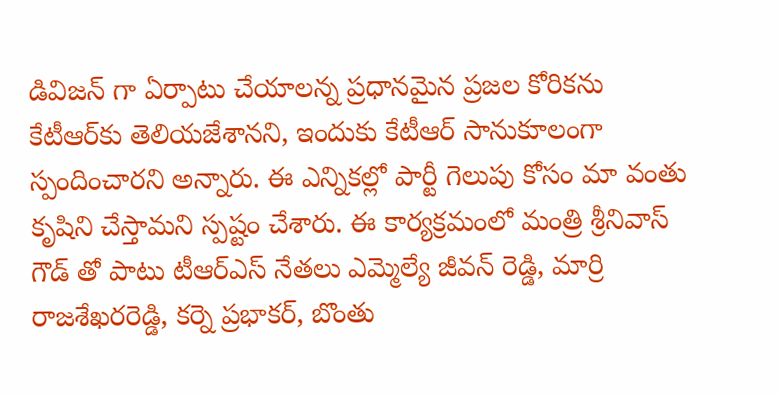డివిజన్ గా ఏర్పాటు చేయాలన్న ప్రధానమైన ప్రజల కోరికను కేటీఆర్‌కు తెలియజేశానని, ఇందుకు కేటీఆర్‌ సానుకూలంగా స్పందించారని అన్నారు. ఈ ఎన్నికల్లో పార్టీ గెలుపు కోసం మా వంతు కృషిని చేస్తామని స్పష్టం చేశారు. ఈ కార్యక్రమంలో మంత్రి శ్రీనివాస్ గౌడ్ తో పాటు టీఆర్‌ఎస్‌ నేతలు ఎమ్మెల్యే జీవన్ రెడ్డి, మార్రి రాజశేఖరరెడ్డి, కర్నె ప్రభాకర్, బొంతు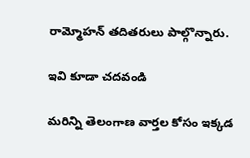రామ్మోహన్ తదితరులు పాల్గొన్నారు.

ఇవి కూడా చదవండి

మరిన్ని తెలంగాణ వార్తల కోసం ఇక్కడ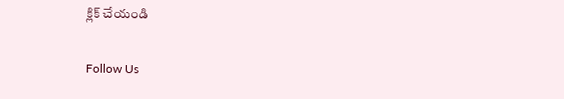క్లిక్ చేయండి

Follow Us